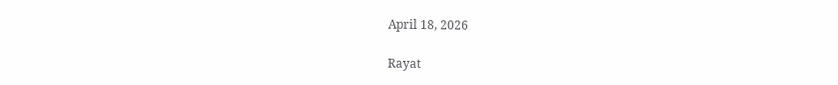April 18, 2026

Rayat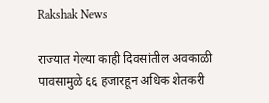Rakshak News

राज्यात गेल्या काही दिवसांतील अवकाळी पावसामुळे ६६ हजारहून अधिक शेतकरी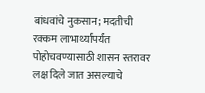बांधवांचे नुकसान; मदतीची रक्कम लाभार्थ्यांपर्यंत पोहोचवण्यासाठी शासन स्तरावर लक्ष दिले जात असल्याचे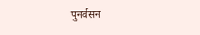पुनर्वसन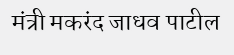मंत्री मकरंद जाधव पाटील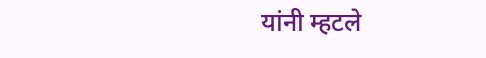यांनी म्हटले